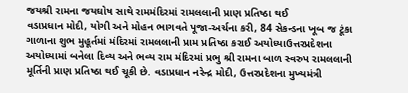જયશ્રી રામના જયઘોષ સાથે રામમંદિરમાં રામલલાની પ્રાણ પ્રતિષ્ઠા થઈ
વડાપ્રધાન મોદી, યોગી અને મોહન ભાગવતે પૂજા-અર્ચના કરી, 84 સેકન્ડના ખૂબ જ ટૂંકા ગાળાના શુભ મુહૂર્તમાં મંદિરમાં રામલલાની પ્રામ પ્રતિષ્ઠા કરાઈ અયોધ્યાઉત્તરપ્રદેશના અયોધ્યામાં બનેલા દિવ્ય અને ભવ્ય રામ મંદિરમાં પ્રભુ શ્રી રામના બાળ સ્વરુપ રામલલાની મૂર્તિની પ્રાણ પ્રતિષ્ઠા થઈ ચૂકી છે. વડાપ્રધાન નરેન્દ્ર મોદી, ઉત્તરપ્રદેશના મુખ્યમંત્રી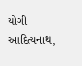યોગી આદિત્યનાથ,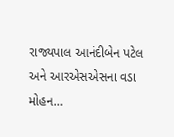રાજ્યપાલ આનંદીબેન પટેલ અને આરએસએસના વડા મોહન…